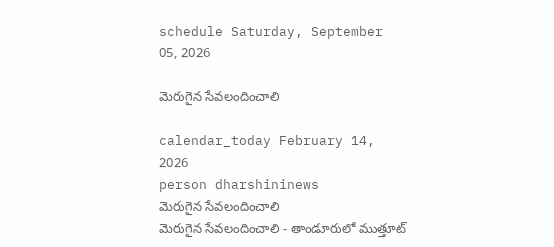schedule Saturday, September 05, 2026

మెరుగైన సేవలందించాలి

calendar_today February 14, 2026
person dharshininews
మెరుగైన సేవలందించాలి
మెరుగైన సేవలందించాలి - తాండూరులో ముత్తూట్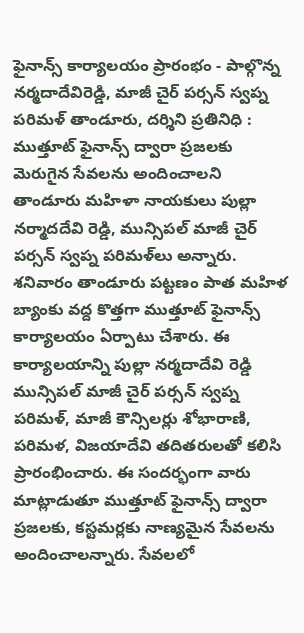ఫైనాన్స్ కార్యాలయం ప్రారంభం - పాల్గొన్న నర్మదాదేవిరెడ్డి, మాజీ చైర్ పర్సన్ స్వప్న పరిమళ్‌ తాండూరు, దర్శిని ప్రతినిధి : ముత్తూట్ ఫైనాన్స్ ద్వారా ప్రజలకు మెరుగైన సేవలను అందించాలని తాండూరు మహిళా నాయకులు పుల్లా నర్మాదదేవి రెడ్డి, మున్సిపల్ మాజీ చైర్ పర్సన్ స్వప్న పరిమళ్‌లు అన్నారు. శనివారం తాండూరు పట్టణం పాత మహిళ బ్యాంకు వద్ద కొత్తగా ముత్తూట్ ఫైనాన్స్ కార్యాలయం ఏర్పాటు చేశారు. ఈ కార్యాలయాన్ని పుల్లా నర్మదాదేవి రెడ్డి మున్సిపల్ మాజీ చైర్ పర్సన్ స్వప్న పరిమళ్‌, మాజీ కౌన్సిలర్లు శోభారాణి, పరిమళ, విజయాదేవి తదితరులతో కలిసి ప్రారంభించారు. ఈ సందర్భంగా వారు మాట్లాడుతూ ముత్తూట్ ఫైనాన్స్ ద్వారా ప్రజలకు, కస్టమర్లకు నాణ్యమైన సేవలను అందించాలన్నారు. సేవలలో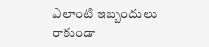ఎలాంటి ఇబ్బందులు రాకుండా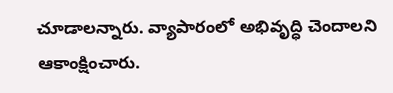చూడాలన్నారు. వ్యాపారంలో అభివృద్ధి చెందాలని ఆకాంక్షించారు.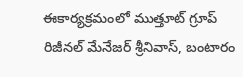ఈకార్యక్రమంలో ముత్తూట్ గ్రూప్‌ రిజీనల్ మేనేజర్ శ్రీనివాస్, బంటారం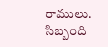రాములు. సిబ్బంది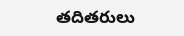తదితరులు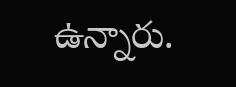ఉన్నారు.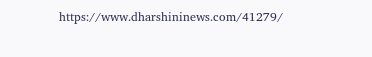https://www.dharshininews.com/41279/